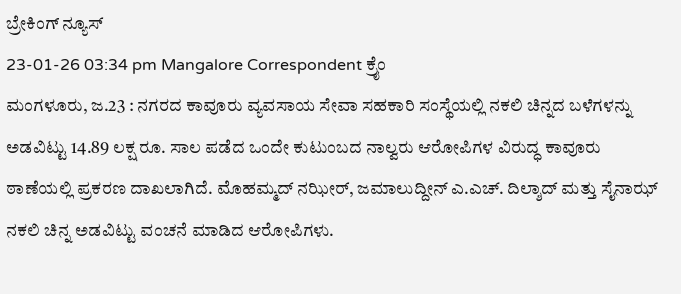ಬ್ರೇಕಿಂಗ್ ನ್ಯೂಸ್
23-01-26 03:34 pm Mangalore Correspondent ಕ್ರೈಂ
ಮಂಗಳೂರು, ಜ.23 : ನಗರದ ಕಾವೂರು ವ್ಯವಸಾಯ ಸೇವಾ ಸಹಕಾರಿ ಸಂಸ್ಥೆಯಲ್ಲಿ ನಕಲಿ ಚಿನ್ನದ ಬಳೆಗಳನ್ನು ಅಡವಿಟ್ಟು 14.89 ಲಕ್ಷ ರೂ. ಸಾಲ ಪಡೆದ ಒಂದೇ ಕುಟುಂಬದ ನಾಲ್ವರು ಆರೋಪಿಗಳ ವಿರುದ್ಧ ಕಾವೂರು ಠಾಣೆಯಲ್ಲಿ ಪ್ರಕರಣ ದಾಖಲಾಗಿದೆ. ಮೊಹಮ್ಮದ್ ನಝೀರ್, ಜಮಾಲುದ್ದೀನ್ ಎ.ಎಚ್. ದಿಲ್ಶಾದ್ ಮತ್ತು ಸೈನಾಝ್ ನಕಲಿ ಚಿನ್ನ ಅಡವಿಟ್ಟು ವಂಚನೆ ಮಾಡಿದ ಆರೋಪಿಗಳು.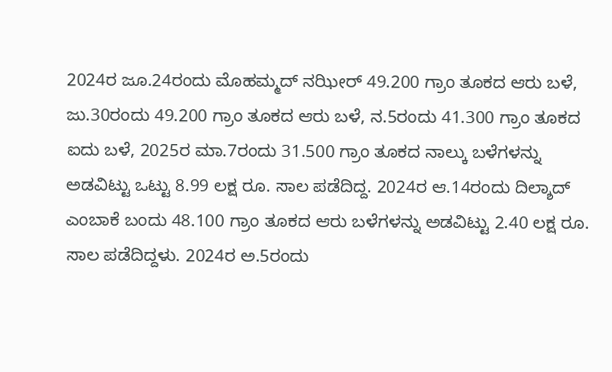2024ರ ಜೂ.24ರಂದು ಮೊಹಮ್ಮದ್ ನಝೀರ್ 49.200 ಗ್ರಾಂ ತೂಕದ ಆರು ಬಳೆ, ಜು.30ರಂದು 49.200 ಗ್ರಾಂ ತೂಕದ ಆರು ಬಳೆ, ನ.5ರಂದು 41.300 ಗ್ರಾಂ ತೂಕದ ಐದು ಬಳೆ, 2025ರ ಮಾ.7ರಂದು 31.500 ಗ್ರಾಂ ತೂಕದ ನಾಲ್ಕು ಬಳೆಗಳನ್ನು ಅಡವಿಟ್ಟು ಒಟ್ಟು 8.99 ಲಕ್ಷ ರೂ. ಸಾಲ ಪಡೆದಿದ್ದ. 2024ರ ಆ.14ರಂದು ದಿಲ್ಶಾದ್ ಎಂಬಾಕೆ ಬಂದು 48.100 ಗ್ರಾಂ ತೂಕದ ಆರು ಬಳೆಗಳನ್ನು ಅಡವಿಟ್ಟು 2.40 ಲಕ್ಷ ರೂ. ಸಾಲ ಪಡೆದಿದ್ದಳು. 2024ರ ಅ.5ರಂದು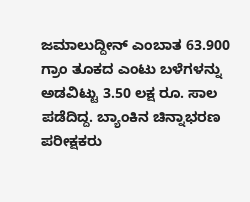ಜಮಾಲುದ್ದೀನ್ ಎಂಬಾತ 63.900 ಗ್ರಾಂ ತೂಕದ ಎಂಟು ಬಳೆಗಳನ್ನು ಅಡವಿಟ್ಟು 3.50 ಲಕ್ಷ ರೂ. ಸಾಲ ಪಡೆದಿದ್ದ. ಬ್ಯಾಂಕಿನ ಚಿನ್ನಾಭರಣ ಪರೀಕ್ಷಕರು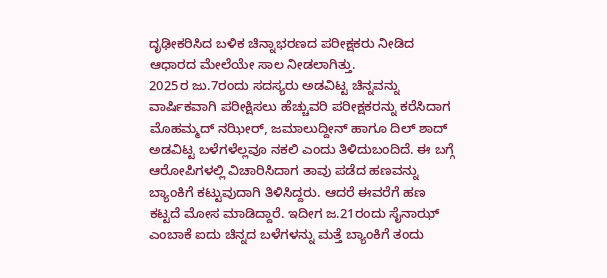ದೃಢೀಕರಿಸಿದ ಬಳಿಕ ಚಿನ್ನಾಭರಣದ ಪರೀಕ್ಷಕರು ನೀಡಿದ ಆಧಾರದ ಮೇಲೆಯೇ ಸಾಲ ನೀಡಲಾಗಿತ್ತು.
2025ರ ಜು.7ರಂದು ಸದಸ್ಯರು ಅಡವಿಟ್ಟ ಚಿನ್ನವನ್ನು ವಾರ್ಷಿಕವಾಗಿ ಪರೀಕ್ಷಿಸಲು ಹೆಚ್ಚುವರಿ ಪರೀಕ್ಷಕರನ್ನು ಕರೆಸಿದಾಗ ಮೊಹಮ್ಮದ್ ನಝೀರ್, ಜಮಾಲುದ್ದೀನ್ ಹಾಗೂ ದಿಲ್ ಶಾದ್ ಅಡವಿಟ್ಟ ಬಳೆಗಳೆಲ್ಲವೂ ನಕಲಿ ಎಂದು ತಿಳಿದುಬಂದಿದೆ. ಈ ಬಗ್ಗೆ ಆರೋಪಿಗಳಲ್ಲಿ ವಿಚಾರಿಸಿದಾಗ ತಾವು ಪಡೆದ ಹಣವನ್ನು ಬ್ಯಾಂಕಿಗೆ ಕಟ್ಟುವುದಾಗಿ ತಿಳಿಸಿದ್ದರು. ಆದರೆ ಈವರೆಗೆ ಹಣ ಕಟ್ಟದೆ ಮೋಸ ಮಾಡಿದ್ದಾರೆ. ಇದೀಗ ಜ.21ರಂದು ಸೈನಾಝ್ ಎಂಬಾಕೆ ಐದು ಚಿನ್ನದ ಬಳೆಗಳನ್ನು ಮತ್ತೆ ಬ್ಯಾಂಕಿಗೆ ತಂದು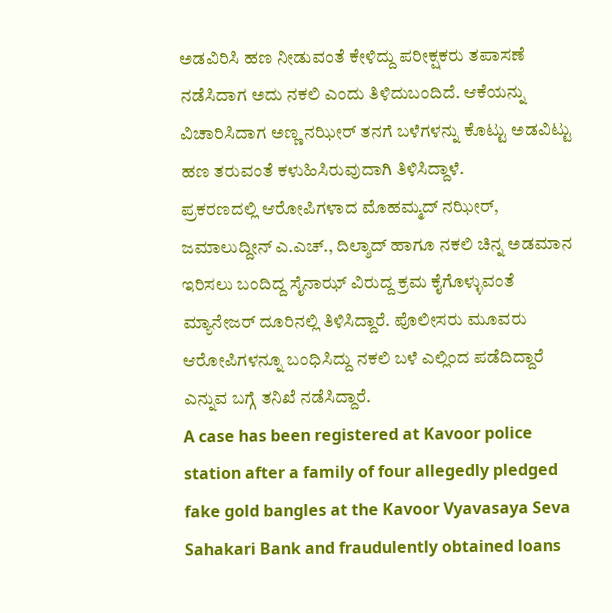ಅಡವಿರಿಸಿ ಹಣ ನೀಡುವಂತೆ ಕೇಳಿದ್ದು ಪರೀಕ್ಷಕರು ತಪಾಸಣೆ ನಡೆಸಿದಾಗ ಅದು ನಕಲಿ ಎಂದು ತಿಳಿದುಬಂದಿದೆ. ಆಕೆಯನ್ನು ವಿಚಾರಿಸಿದಾಗ ಅಣ್ಣ ನಝೀರ್ ತನಗೆ ಬಳೆಗಳನ್ನು ಕೊಟ್ಟು ಅಡವಿಟ್ಟು ಹಣ ತರುವಂತೆ ಕಳುಹಿಸಿರುವುದಾಗಿ ತಿಳಿಸಿದ್ದಾಳೆ.
ಪ್ರಕರಣದಲ್ಲಿ ಆರೋಪಿಗಳಾದ ಮೊಹಮ್ಮದ್ ನಝೀರ್, ಜಮಾಲುದ್ದೀನ್ ಎ.ಎಚ್., ದಿಲ್ಶಾದ್ ಹಾಗೂ ನಕಲಿ ಚಿನ್ನ ಅಡಮಾನ ಇರಿಸಲು ಬಂದಿದ್ದ ಸೈನಾಝ್ ವಿರುದ್ದ ಕ್ರಮ ಕೈಗೊಳ್ಳುವಂತೆ ಮ್ಯಾನೇಜರ್ ದೂರಿನಲ್ಲಿ ತಿಳಿಸಿದ್ದಾರೆ. ಪೊಲೀಸರು ಮೂವರು ಆರೋಪಿಗಳನ್ನೂ ಬಂಧಿಸಿದ್ದು ನಕಲಿ ಬಳೆ ಎಲ್ಲಿಂದ ಪಡೆದಿದ್ದಾರೆ ಎನ್ನುವ ಬಗ್ಗೆ ತನಿಖೆ ನಡೆಸಿದ್ದಾರೆ.
A case has been registered at Kavoor police station after a family of four allegedly pledged fake gold bangles at the Kavoor Vyavasaya Seva Sahakari Bank and fraudulently obtained loans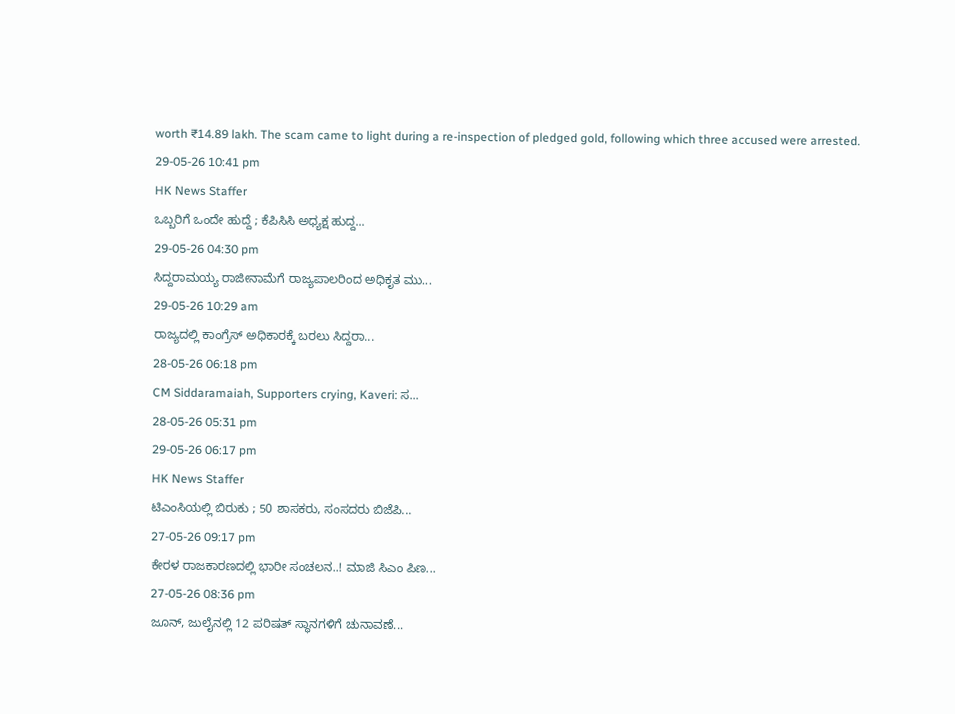worth ₹14.89 lakh. The scam came to light during a re-inspection of pledged gold, following which three accused were arrested.
29-05-26 10:41 pm
HK News Staffer
ಒಬ್ಬರಿಗೆ ಒಂದೇ ಹುದ್ದೆ ; ಕೆಪಿಸಿಸಿ ಅಧ್ಯಕ್ಷ ಹುದ್ದ...
29-05-26 04:30 pm
ಸಿದ್ದರಾಮಯ್ಯ ರಾಜೀನಾಮೆಗೆ ರಾಜ್ಯಪಾಲರಿಂದ ಅಧಿಕೃತ ಮು...
29-05-26 10:29 am
ರಾಜ್ಯದಲ್ಲಿ ಕಾಂಗ್ರೆಸ್ ಅಧಿಕಾರಕ್ಕೆ ಬರಲು ಸಿದ್ದರಾ...
28-05-26 06:18 pm
CM Siddaramaiah, Supporters crying, Kaveri: ಸ...
28-05-26 05:31 pm
29-05-26 06:17 pm
HK News Staffer
ಟಿಎಂಸಿಯಲ್ಲಿ ಬಿರುಕು ; 50 ಶಾಸಕರು, ಸಂಸದರು ಬಿಜೆಪಿ...
27-05-26 09:17 pm
ಕೇರಳ ರಾಜಕಾರಣದಲ್ಲಿ ಭಾರೀ ಸಂಚಲನ..! ಮಾಜಿ ಸಿಎಂ ಪಿಣ...
27-05-26 08:36 pm
ಜೂನ್, ಜುಲೈನಲ್ಲಿ 12 ಪರಿಷತ್ ಸ್ಥಾನಗಳಿಗೆ ಚುನಾವಣೆ...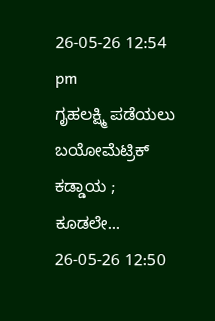26-05-26 12:54 pm
ಗೃಹಲಕ್ಷ್ಮಿ ಪಡೆಯಲು ಬಯೋಮೆಟ್ರಿಕ್ ಕಡ್ಡಾಯ ; ಕೂಡಲೇ...
26-05-26 12:50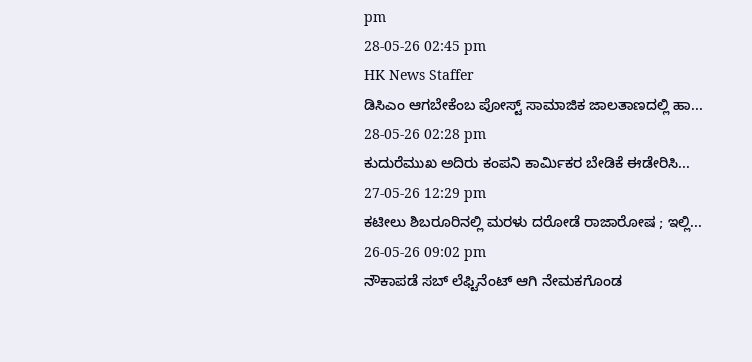pm
28-05-26 02:45 pm
HK News Staffer
ಡಿಸಿಎಂ ಆಗಬೇಕೆಂಬ ಪೋಸ್ಟ್ ಸಾಮಾಜಿಕ ಜಾಲತಾಣದಲ್ಲಿ ಹಾ...
28-05-26 02:28 pm
ಕುದುರೆಮುಖ ಅದಿರು ಕಂಪನಿ ಕಾರ್ಮಿಕರ ಬೇಡಿಕೆ ಈಡೇರಿಸಿ...
27-05-26 12:29 pm
ಕಟೀಲು ಶಿಬರೂರಿನಲ್ಲಿ ಮರಳು ದರೋಡೆ ರಾಜಾರೋಷ ; ಇಲ್ಲಿ...
26-05-26 09:02 pm
ನೌಕಾಪಡೆ ಸಬ್ ಲೆಫ್ಟಿನೆಂಟ್ ಆಗಿ ನೇಮಕಗೊಂಡ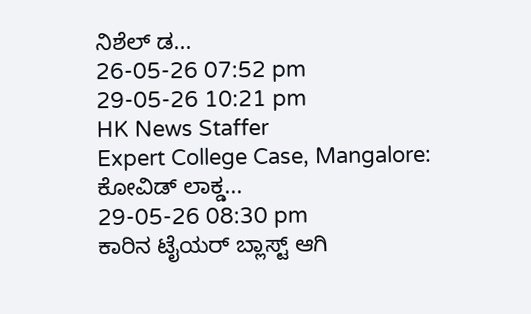ನಿಶೆಲ್ ಡ...
26-05-26 07:52 pm
29-05-26 10:21 pm
HK News Staffer
Expert College Case, Mangalore: ಕೋವಿಡ್ ಲಾಕ್ಡ...
29-05-26 08:30 pm
ಕಾರಿನ ಟೈಯರ್ ಬ್ಲಾಸ್ಟ್ ಆಗಿ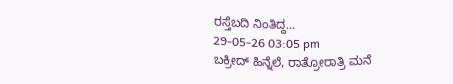ರಸ್ತೆಬದಿ ನಿಂತಿದ್ದ...
29-05-26 03:05 pm
ಬಕ್ರೀದ್ ಹಿನ್ನೆಲೆ, ರಾತ್ರೋರಾತ್ರಿ ಮನೆ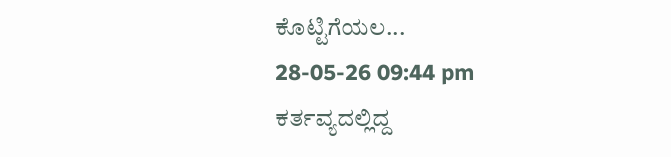ಕೊಟ್ಟಿಗೆಯಲ...
28-05-26 09:44 pm
ಕರ್ತವ್ಯದಲ್ಲಿದ್ದ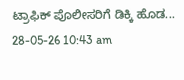ಟ್ರಾಫಿಕ್ ಪೊಲೀಸರಿಗೆ ಡಿಕ್ಕಿ ಹೊಡ...
28-05-26 10:43 am